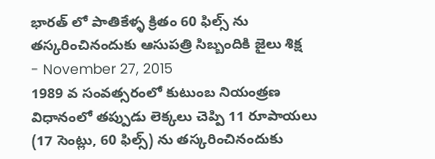భారత్ లో పాతికేళ్ళ క్రితం 60 ఫిల్స్ ను తస్కరించినందుకు ఆసుపత్రి సిబ్బందికి జైలు శిక్ష
- November 27, 2015
1989 వ సంవత్సరంలో కుటుంబ నియంత్రణ విధానంలో తప్పుడు లెక్కలు చెప్పి 11 రూపాయలు (17 సెంట్లు, 60 ఫిల్స్) ను తస్కరించినందుకు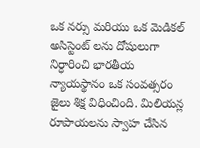ఒక నర్సు మరియు ఒక మెడికల్ అసిస్టెంట్ లను దోషులుగా నిర్ధారించి భారతీయ న్యాయస్థానం ఒక సంవత్సరం జైలు శిక్ష విధించింది. మిలియన్ల రూపాయలను స్వాహ చేసిన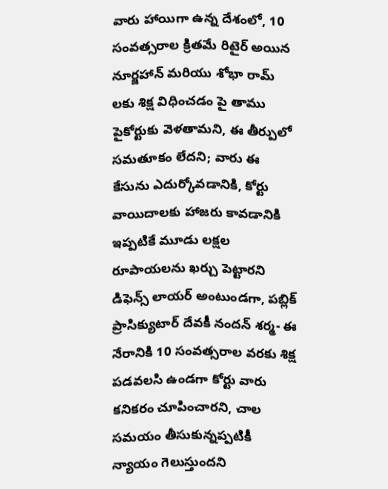వారు హాయిగా ఉన్న దేశంలో, 10 సంవత్సరాల క్రితమే రిటైర్ అయిన నూర్జహాన్ మరియు శోభా రామ్ లకు శిక్ష విధించడం పై తాము పైకోర్టుకు వెళతామని, ఈ తీర్పులో సమతూకం లేదని; వారు ఈ కేసును ఎదుర్కోవడానికి, కోర్టు వాయిదాలకు హాజరు కావడానికి ఇప్పటికే మూడు లక్షల రూపాయలను ఖర్చు పెట్టారని డిఫెన్స్ లాయర్ అంటుండగా, పబ్లిక్ ప్రాసిక్యుటార్ దేవకీ నందన్ శర్మ- ఈ నేరానికి 10 సంవత్సరాల వరకు శిక్ష పడవలసి ఉండగా కోర్టు వారు కనికరం చూపించారని, చాల సమయం తీసుకున్నప్పటికీ న్యాయం గెలుస్తుందని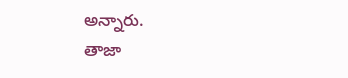అన్నారు.
తాజా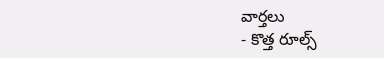వార్తలు
- కొత్త రూల్స్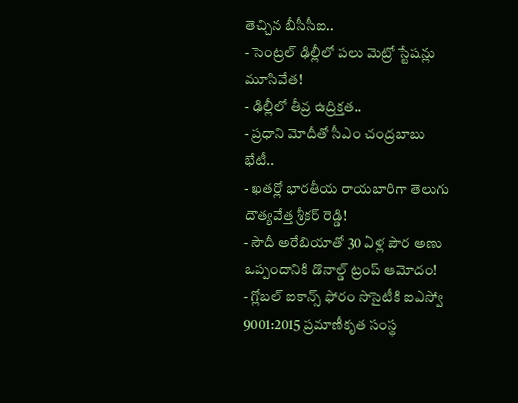తెచ్చిన బీసీసీఐ..
- సెంట్రల్ ఢిల్లీలో పలు మెట్రో స్టేషన్లు మూసివేత!
- ఢిల్లీలో తీవ్ర ఉద్రిక్తత..
- ప్రధాని మోదీతో సీఎం చంద్రబాబు భేటీ..
- ఖతర్లో భారతీయ రాయబారిగా తెలుగు దౌత్యవేత్త శ్రీకర్ రెడ్డి!
- సౌదీ అరేబియాతో 30 ఏళ్ల పౌర అణు ఒప్పందానికి డొనాల్డ్ ట్రంప్ ఆమోదం!
- గ్లోబల్ ఐకాన్స్ ఫోరం సొసైటీకి ఐఎస్వో 9001:2015 ప్రమాణీకృత సంస్థ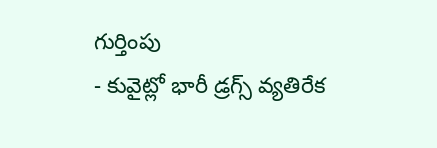గుర్తింపు
- కువైట్లో భారీ డ్రగ్స్ వ్యతిరేక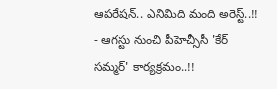ఆపరేషన్.. ఎనిమిది మంది అరెస్ట్..!!
- ఆగస్టు నుంచి పీహెచ్సీసీ 'కేర్ సమ్మర్' కార్యక్రమం..!!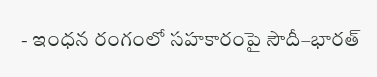- ఇంధన రంగంలో సహకారంపై సౌదీ–భారత్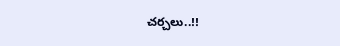చర్చలు..!!